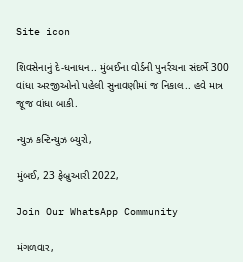Site icon

શિવસેનાનું દે-ધનાધન.. મુંબઈના વોર્ડની પુનર્રચના સંદર્ભે 300 વાંધા અરજીઓનો પહેલી સુનાવણીમાં જ નિકાલ.. હવે માત્ર જૂજ વાંધા બાકી.

ન્યુઝ કન્ટિન્યુઝ બ્યુરો,

મુંબઈ, 23 ફેબ્રુઆરી 2022,

Join Our WhatsApp Community

મંગળવાર,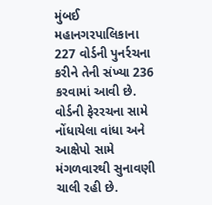મુંબઈ મહાનગરપાલિકાના 227 વોર્ડની પુનર્રચના કરીને તેની સંખ્યા 236 કરવામાં આવી છે. વોર્ડની ફેરરચના સામે નોંધાયેલા વાંધા અને આક્ષેપો સામે મંગળવારથી સુનાવણી ચાલી રહી છે.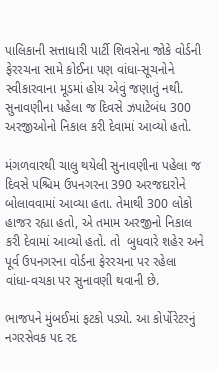પાલિકાની સત્તાધારી પાર્ટી શિવસેના જોકે વોર્ડની ફેરરચના સામે કોઈના પણ વાંધા-સૂચનોને સ્વીકારવાના મૂડમાં હોય એવું જણાતું નથી. સુનાવણીના પહેલા જ દિવસે ઝપાટેબંધ 300 અરજીઓનો નિકાલ કરી દેવામાં આવ્યો હતો.

મંગળવારથી ચાલુ થયેલી સુનાવણીના પહેલા જ દિવસે પશ્ચિમ ઉપનગરના 390 અરજદારોને બોલાવવામાં આવ્યા હતા. તેમાથી 300 લોકો હાજર રહ્યા હતો, એ તમામ અરજીનો નિકાલ કરી દેવામાં આવ્યો હતો. તો  બુધવારે શહેર અને પૂર્વ ઉપનગરના વોર્ડના ફેરરચના પર રહેલા વાંધા-વચકા પર સુનાવણી થવાની છે.

ભાજપને મુંબઈમાં ફટકો પડ્યો. આ કોર્પોરેટરનું નગરસેવક પદ રદ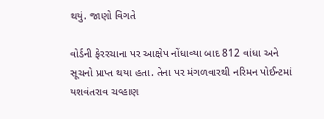થયું. જાણો વિગતે

વોર્ડની ફેરરચાના પર આક્ષેપ નોંધાવ્યા બાદ 812 વાંધા અને સૂચનો પ્રાપ્ત થયા હતા. તેના પર મંગળવારથી નરિમન પોઈન્ટમાં યશવંતરાવ ચવ્હાણ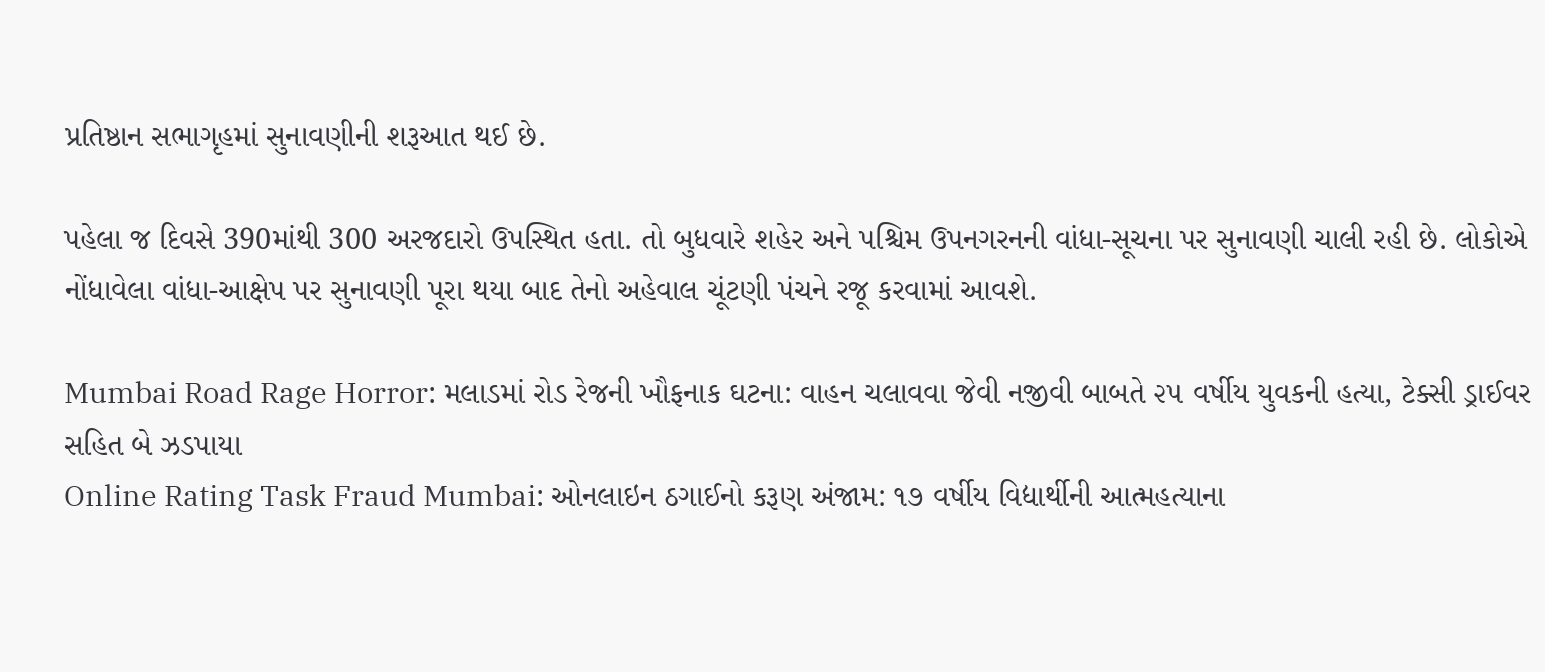પ્રતિષ્ઠાન સભાગૃહમાં સુનાવણીની શરૂઆત થઈ છે.

પહેલા જ દિવસે 390માંથી 300 અરજદારો ઉપસ્થિત હતા. તો બુધવારે શહેર અને પશ્ચિમ ઉપનગરનની વાંધા-સૂચના પર સુનાવણી ચાલી રહી છે. લોકોએ નોંધાવેલા વાંધા-આક્ષેપ પર સુનાવણી પૂરા થયા બાદ તેનો અહેવાલ ચૂંટણી પંચને રજૂ કરવામાં આવશે.

Mumbai Road Rage Horror: મલાડમાં રોડ રેજની ખૌફનાક ઘટના: વાહન ચલાવવા જેવી નજીવી બાબતે ૨૫ વર્ષીય યુવકની હત્યા, ટેક્સી ડ્રાઈવર સહિત બે ઝડપાયા
Online Rating Task Fraud Mumbai: ઓનલાઇન ઠગાઈનો કરૂણ અંજામ: ૧૭ વર્ષીય વિદ્યાર્થીની આત્મહત્યાના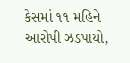કેસમાં ૧૧ મહિને આરોપી ઝડપાયો,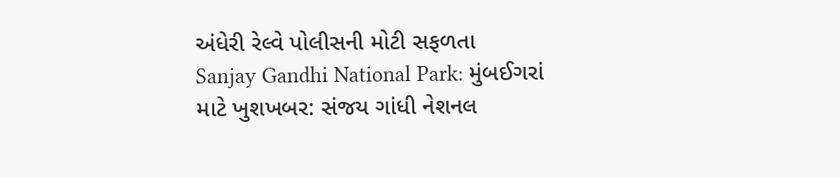અંધેરી રેલ્વે પોલીસની મોટી સફળતા
Sanjay Gandhi National Park: મુંબઈગરાં માટે ખુશખબર: સંજય ગાંધી નેશનલ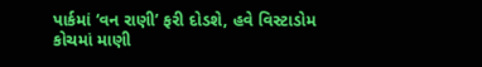પાર્કમાં ‘વન રાણી’ ફરી દોડશે, હવે વિસ્ટાડોમ કોચમાં માણી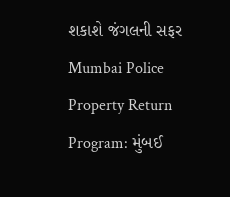શકાશે જંગલની સફર
Mumbai Police Property Return Program: મુંબઈ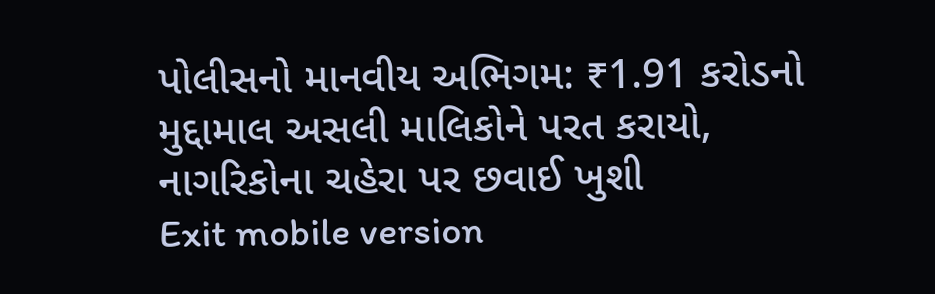પોલીસનો માનવીય અભિગમ: ₹1.91 કરોડનો મુદ્દામાલ અસલી માલિકોને પરત કરાયો, નાગરિકોના ચહેરા પર છવાઈ ખુશી
Exit mobile version